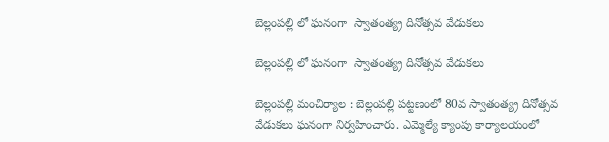బెల్లంపల్లి లో ఘనంగా  స్వాతంత్య్ర దినోత్సవ వేడుకలు

బెల్లంపల్లి లో ఘనంగా  స్వాతంత్య్ర దినోత్సవ వేడుకలు

బెల్లంపల్లి మంచిర్యాల : బెల్లంపల్లి పట్టణంలో 80వ స్వాతంత్య్ర దినోత్సవ వేడుకలు ఘనంగా నిర్వహించారు. ఎమ్మెల్యే క్యాంపు కార్యాలయంలో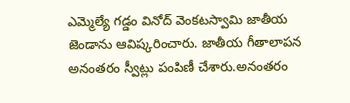ఎమ్మెల్యే గడ్డం వినోద్ వెంకటస్వామి జాతీయ జెండాను ఆవిష్కరించారు. జాతీయ గీతాలాపన అనంతరం స్వీట్లు పంపిణీ చేశారు.అనంతరం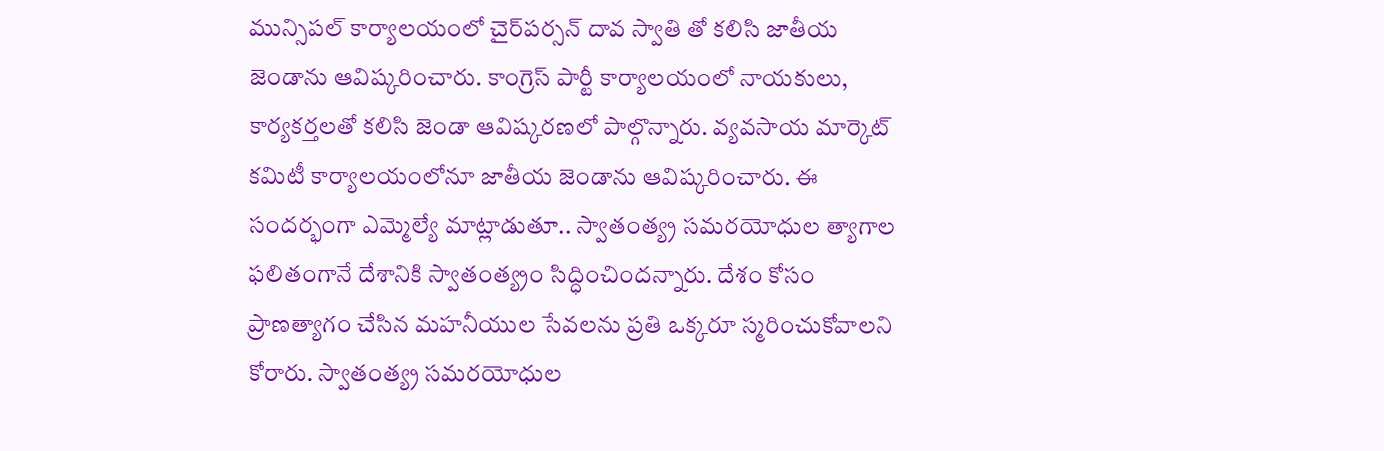మున్సిపల్ కార్యాలయంలో చైర్‌పర్సన్ దావ స్వాతి తో కలిసి జాతీయ జెండాను ఆవిష్కరించారు. కాంగ్రెస్ పార్టీ కార్యాలయంలో నాయకులు, కార్యకర్తలతో కలిసి జెండా ఆవిష్కరణలో పాల్గొన్నారు. వ్యవసాయ మార్కెట్ కమిటీ కార్యాలయంలోనూ జాతీయ జెండాను ఆవిష్కరించారు. ఈ సందర్భంగా ఎమ్మెల్యే మాట్లాడుతూ.. స్వాతంత్య్ర సమరయోధుల త్యాగాల ఫలితంగానే దేశానికి స్వాతంత్య్రం సిద్ధించిందన్నారు. దేశం కోసం ప్రాణత్యాగం చేసిన మహనీయుల సేవలను ప్రతి ఒక్కరూ స్మరించుకోవాలని కోరారు. స్వాతంత్య్ర సమరయోధుల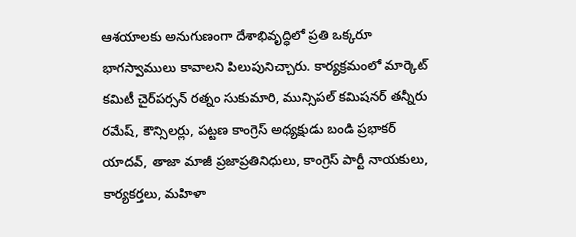ఆశయాలకు అనుగుణంగా దేశాభివృద్ధిలో ప్రతి ఒక్కరూ భాగస్వాములు కావాలని పిలుపునిచ్చారు. కార్యక్రమంలో మార్కెట్ కమిటీ చైర్‌పర్సన్ రత్నం సుకుమారి, మున్సిపల్ కమిషనర్ తన్నీరు రమేష్, కౌన్సిలర్లు, పట్టణ కాంగ్రెస్ అధ్యక్షుడు బండి ప్రభాకర్ యాదవ్, తాజా మాజీ ప్రజాప్రతినిధులు, కాంగ్రెస్ పార్టీ నాయకులు, కార్యకర్తలు, మహిళా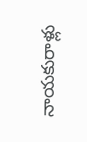నాయకురాళ్లు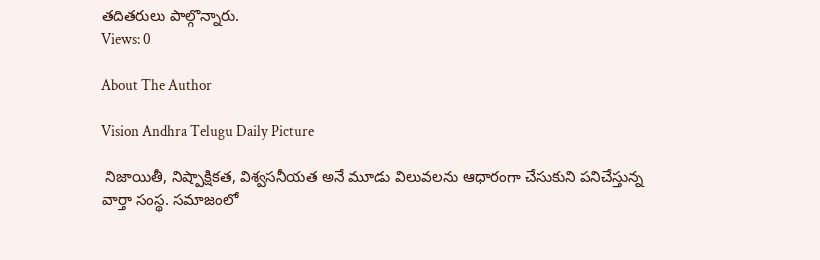తదితరులు పాల్గొన్నారు.
Views: 0

About The Author

Vision Andhra Telugu Daily Picture

 నిజాయితీ, నిష్పాక్షికత, విశ్వసనీయత అనే మూడు విలువలను ఆధారంగా చేసుకుని పనిచేస్తున్న  వార్తా సంస్థ. సమాజంలో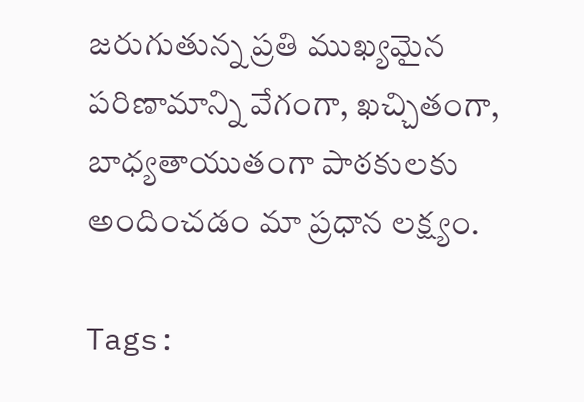జరుగుతున్న ప్రతి ముఖ్యమైన పరిణామాన్ని వేగంగా, ఖచ్చితంగా, బాధ్యతాయుతంగా పాఠకులకు అందించడం మా ప్రధాన లక్ష్యం.

Tags: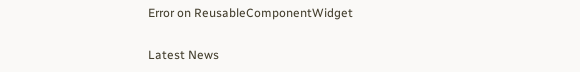Error on ReusableComponentWidget

Latest News